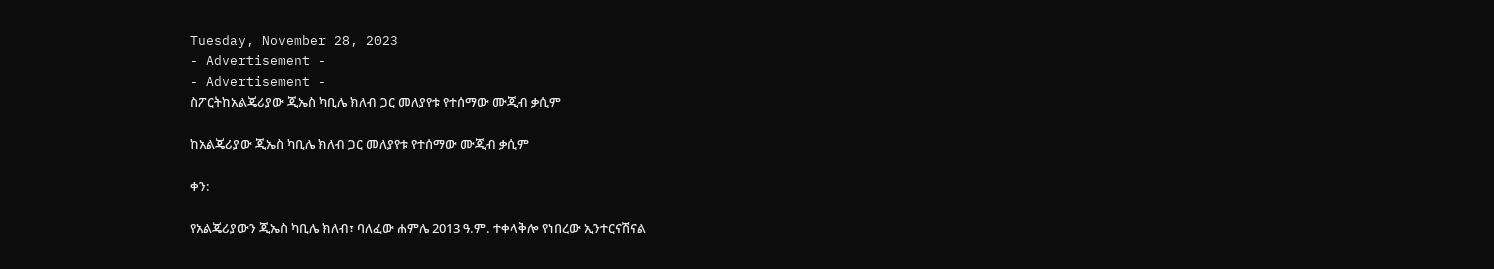Tuesday, November 28, 2023
- Advertisement -
- Advertisement -
ስፖርትከአልጄሪያው ጂኤስ ካቢሌ ክለብ ጋር መለያየቱ የተሰማው ሙጂብ ቃሲም

ከአልጄሪያው ጂኤስ ካቢሌ ክለብ ጋር መለያየቱ የተሰማው ሙጂብ ቃሲም

ቀን:

የአልጄሪያውን ጂኤስ ካቢሌ ክለብ፣ ባለፈው ሐምሌ 2013 ዓ.ም. ተቀላቅሎ የነበረው ኢንተርናሽናል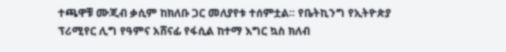ተጫዋቹ ሙጂብ ቃሲም ከክለቡ ጋር መለያየቱ ተሰምቷል፡፡ የቤትኪንግ የኢትዮጵያ ፕሪሚየር ሊግ የዓምና አሸናፊ የፋሲል ከተማ እግር ኳስ ክለብ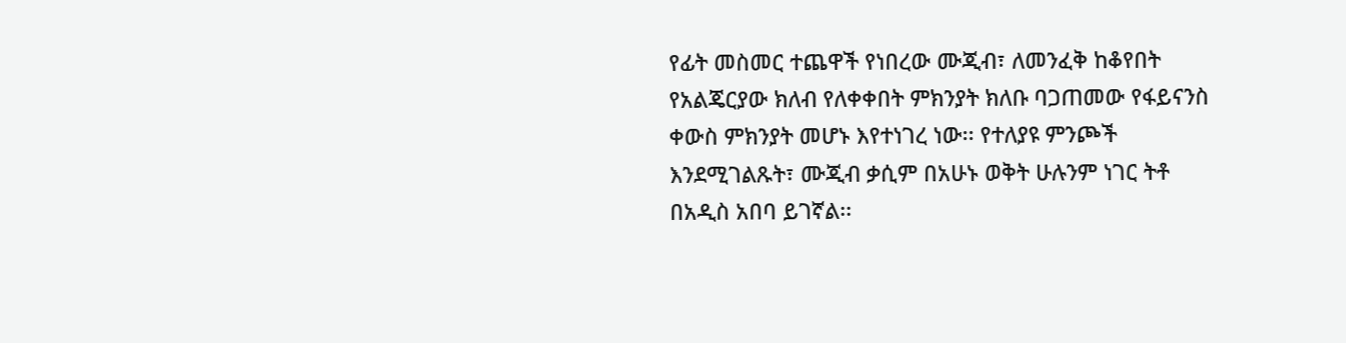የፊት መስመር ተጨዋች የነበረው ሙጂብ፣ ለመንፈቅ ከቆየበት የአልጄርያው ክለብ የለቀቀበት ምክንያት ክለቡ ባጋጠመው የፋይናንስ ቀውስ ምክንያት መሆኑ እየተነገረ ነው፡፡ የተለያዩ ምንጮች እንደሚገልጹት፣ ሙጂብ ቃሲም በአሁኑ ወቅት ሁሉንም ነገር ትቶ በአዲስ አበባ ይገኛል፡፡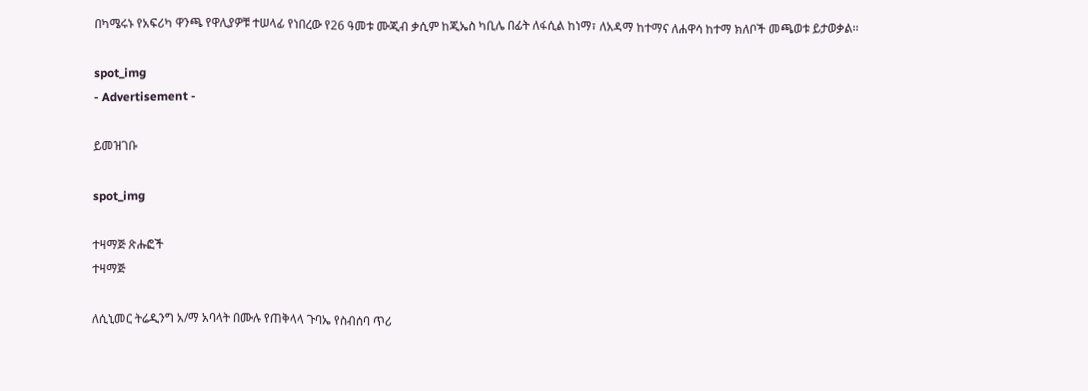በካሜሩኑ የአፍሪካ ዋንጫ የዋሊያዎቹ ተሠላፊ የነበረው የ26 ዓመቱ ሙጂብ ቃሲም ከጂኤስ ካቢሌ በፊት ለፋሲል ከነማ፣ ለአዳማ ከተማና ለሐዋሳ ከተማ ክለቦች መጫወቱ ይታወቃል፡፡

spot_img
- Advertisement -

ይመዝገቡ

spot_img

ተዛማጅ ጽሑፎች
ተዛማጅ

ለሲኒመር ትሬዲንግ አ/ማ አባላት በሙሉ የጠቅላላ ጉባኤ የስብሰባ ጥሪ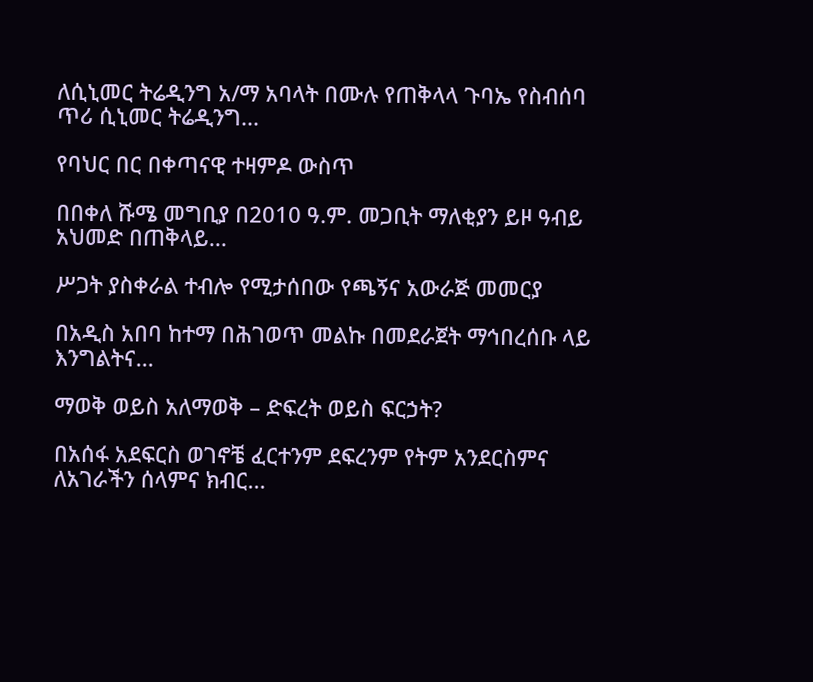ለሲኒመር ትሬዲንግ አ/ማ አባላት በሙሉ የጠቅላላ ጉባኤ የስብሰባ ጥሪ ሲኒመር ትሬዲንግ...

የባህር በር በቀጣናዊ ተዛምዶ ውስጥ

በበቀለ ሹሜ መግቢያ በ2010 ዓ.ም. መጋቢት ማለቂያን ይዞ ዓብይ አህመድ በጠቅላይ...

ሥጋት ያስቀራል ተብሎ የሚታሰበው የጫኝና አውራጅ መመርያ

በአዲስ አበባ ከተማ በሕገወጥ መልኩ በመደራጀት ማኅበረሰቡ ላይ እንግልትና...

ማወቅ ወይስ አለማወቅ – ድፍረት ወይስ ፍርኃት?

በአሰፋ አደፍርስ ወገኖቼ ፈርተንም ደፍረንም የትም አንደርስምና ለአገራችን ሰላምና ክብር...